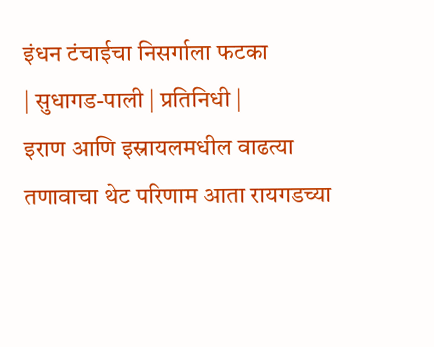इंधन टंचाईचा निसर्गाला फटका
| सुधागड-पाली | प्रतिनिधी |
इराण आणि इस्रायलमधील वाढत्या तणावाचा थेट परिणाम आता रायगडच्या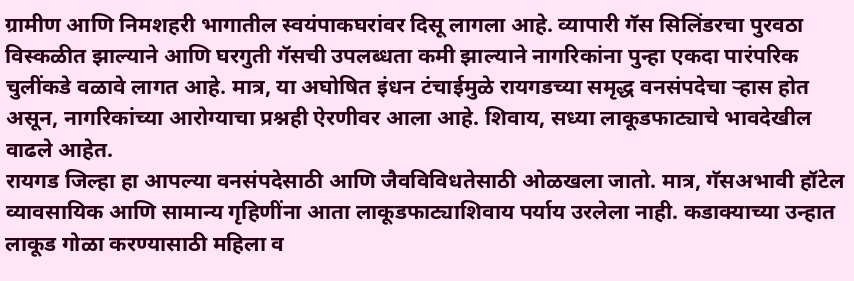ग्रामीण आणि निमशहरी भागातील स्वयंपाकघरांवर दिसू लागला आहे. व्यापारी गॅस सिलिंडरचा पुरवठा विस्कळीत झाल्याने आणि घरगुती गॅसची उपलब्धता कमी झाल्याने नागरिकांना पुन्हा एकदा पारंपरिक चुलींकडे वळावे लागत आहे. मात्र, या अघोषित इंधन टंचाईमुळे रायगडच्या समृद्ध वनसंपदेचा ऱ्हास होत असून, नागरिकांच्या आरोग्याचा प्रश्नही ऐरणीवर आला आहे. शिवाय, सध्या लाकूडफाट्याचे भावदेखील वाढले आहेत.
रायगड जिल्हा हा आपल्या वनसंपदेसाठी आणि जैवविविधतेसाठी ओळखला जातो. मात्र, गॅसअभावी हॉटेल व्यावसायिक आणि सामान्य गृहिणींना आता लाकूडफाट्याशिवाय पर्याय उरलेला नाही. कडाक्याच्या उन्हात लाकूड गोळा करण्यासाठी महिला व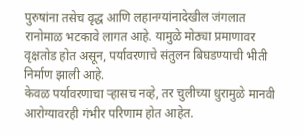पुरुषांना तसेच वृद्ध आणि लहानग्यांनादेखील जंगलात रानोमाळ भटकावे लागत आहे. यामुळे मोठ्या प्रमाणावर वृक्षतोड होत असून, पर्यावरणाचे संतुलन बिघडण्याची भीती निर्माण झाली आहे.
केवळ पर्यावरणाचा ऱ्हासच नव्हे, तर चुलीच्या धुरामुळे मानवी आरोग्यावरही गंभीर परिणाम होत आहेत.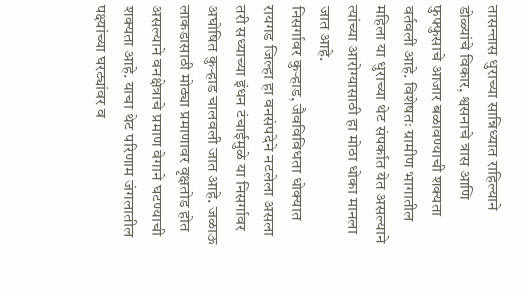तासन्तास धुराच्या सान्निध्यात राहिल्याने डोळ्यांचे विकार, श्वसनाचे त्रास आणि फुफ्फुसाचे आजार बळावण्याची शक्यता वर्तवली आहे. विशेषतः ग्रामीण भागातील महिला या धुराच्या थेट संपर्कात येत असल्याने त्यांच्या आरोग्यासाठी हा मोठा धोका मानला जात आहे.
निसर्गावर कुऱ्हाड, जैवविविधता धोक्यात
रायगड जिल्हा हा वनसंपदेने नटलेला असला तरी सध्याच्या इंधन टंचाईमुळे या निसर्गावर अघोषित कुऱ्हाड चालवली जात आहे. जळाऊ लाकडासाठी मोठ्या प्रमाणावर वृक्षतोड होत असल्याने वनक्षेत्राचे प्रमाण वेगाने घटण्याची शक्यता आहे. याचा थेट परिणाम जंगलातील पक्ष्यांच्या घरट्यांवर व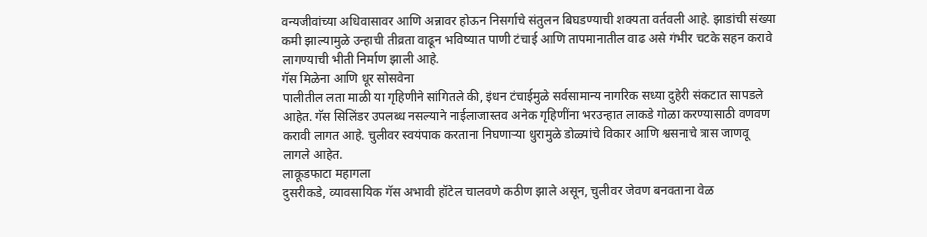वन्यजीवांच्या अधिवासावर आणि अन्नावर होऊन निसर्गाचे संतुलन बिघडण्याची शक्यता वर्तवली आहे. झाडांची संख्या कमी झाल्यामुळे उन्हाची तीव्रता वाढून भविष्यात पाणी टंचाई आणि तापमानातील वाढ असे गंभीर चटके सहन करावे लागण्याची भीती निर्माण झाली आहे.
गॅस मिळेना आणि धूर सोसवेना
पालीतील लता माळी या गृहिणीने सांगितले की, इंधन टंचाईमुळे सर्वसामान्य नागरिक सध्या दुहेरी संकटात सापडले आहेत. गॅस सिलिंडर उपलब्ध नसल्याने नाईलाजास्तव अनेक गृहिणींना भरउन्हात लाकडे गोळा करण्यासाठी वणवण करावी लागत आहे. चुलीवर स्वयंपाक करताना निघणाऱ्या धुरामुळे डोळ्यांचे विकार आणि श्वसनाचे त्रास जाणवू लागले आहेत.
लाकूडफाटा महागला
दुसरीकडे, व्यावसायिक गॅस अभावी हॉटेल चालवणे कठीण झाले असून, चुलीवर जेवण बनवताना वेळ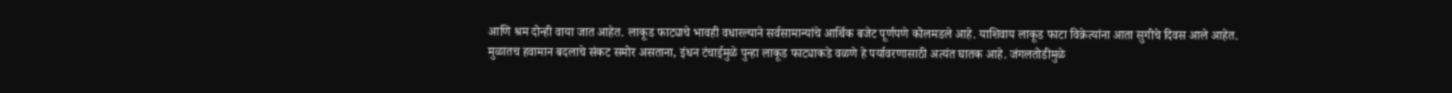आणि श्रम दोन्ही वाया जात आहेत. लाकूड फाट्याचे भावही वधारल्याने सर्वसामान्यांचे आर्थिक बजेट पूर्णपणे कोलमडले आहे. याशिवाय लाकूड फाटा विक्रेत्यांना आता सुगीचे दिवस आले आहेत.
मुळातच हवामान बदलाचे संकट समोर असताना, इंधन टंचाईमुळे पुन्हा लाकूड फाट्याकडे वळणे हे पर्यावरणासाठी अत्यंत घातक आहे. जंगलतोडीमुळे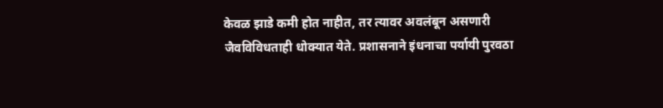केवळ झाडे कमी होत नाहीत, तर त्यावर अवलंबून असणारी जैवविविधताही धोक्यात येते. प्रशासनाने इंधनाचा पर्यायी पुरवठा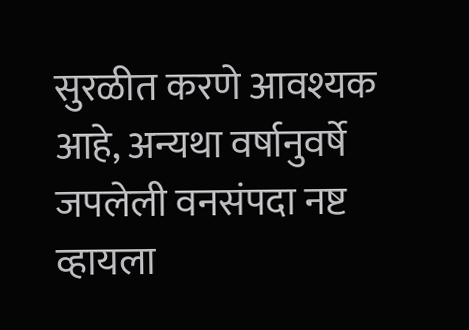सुरळीत करणे आवश्यक आहे, अन्यथा वर्षानुवर्षे जपलेली वनसंपदा नष्ट व्हायला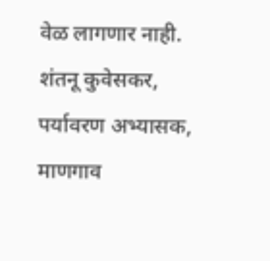वेळ लागणार नाही.
शंतनू कुवेसकर,
पर्यावरण अभ्यासक, माणगाव